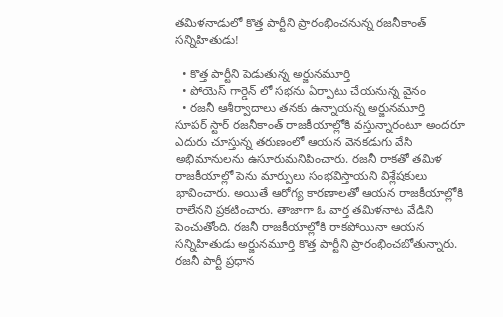తమిళనాడులో కొత్త పార్టీని ప్రారంభించనున్న రజనీకాంత్ సన్నిహితుడు!

  • కొత్త పార్టీని పెడుతున్న అర్జునమూర్తి
  • పోయెస్ గార్డెన్ లో సభను ఏర్పాటు చేయనున్న వైనం
  • రజనీ ఆశీర్వాదాలు తనకు ఉన్నాయన్న అర్జునమూర్తి
సూపర్ స్టార్ రజనీకాంత్ రాజకీయాల్లోకి వస్తున్నారంటూ అందరూ ఎదురు చూస్తున్న తరుణంలో ఆయన వెనకడుగు వేసి అభిమానులను ఉసూరుమనిపించారు. రజనీ రాకతో తమిళ రాజకీయాల్లో పెను మార్పులు సంభవిస్తాయని విశ్లేషకులు భావించారు. అయితే ఆరోగ్య కారణాలతో ఆయన రాజకీయాల్లోకి రాలేనని ప్రకటించారు. తాజాగా ఓ వార్త తమిళనాట వేడిని పెంచుతోంది. రజనీ రాజకీయాల్లోకి రాకపోయినా ఆయన సన్నిహితుడు అర్జునమూర్తి కొత్త పార్టీని ప్రారంభించబోతున్నారు. రజనీ పార్టీ ప్రధాన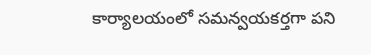కార్యాలయంలో సమన్వయకర్తగా పని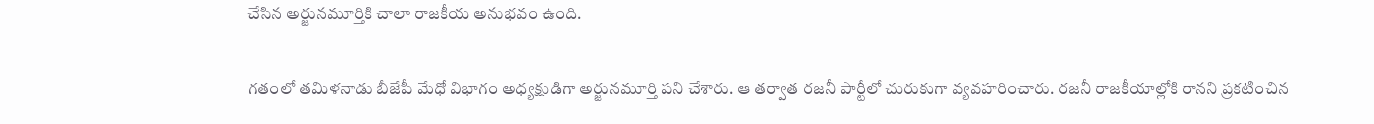చేసిన అర్జునమూర్తికి చాలా రాజకీయ అనుభవం ఉంది.

గతంలో తమిళనాడు బీజేపీ మేధో విభాగం అధ్యక్షుడిగా అర్జునమూర్తి పని చేశారు. ఆ తర్వాత రజనీ పార్టీలో చురుకుగా వ్యవహరించారు. రజనీ రాజకీయాల్లోకి రానని ప్రకటించిన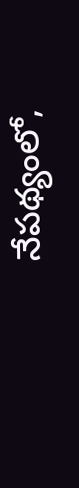నేపథ్యంలో,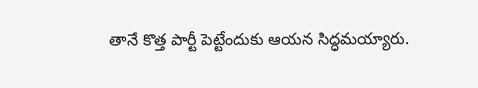తానే కొత్త పార్టీ పెట్టేందుకు ఆయన సిద్ధమయ్యారు.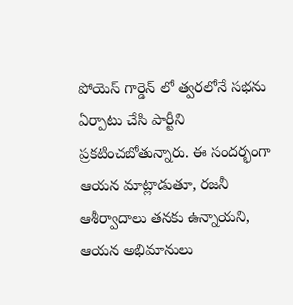పోయెస్ గార్డెన్ లో త్వరలోనే సభను ఏర్పాటు చేసి పార్టీని ప్రకటించబోతున్నారు. ఈ సందర్భంగా ఆయన మాట్లాడుతూ, రజనీ ఆశీర్వాదాలు తనకు ఉన్నాయని, ఆయన అభిమానులు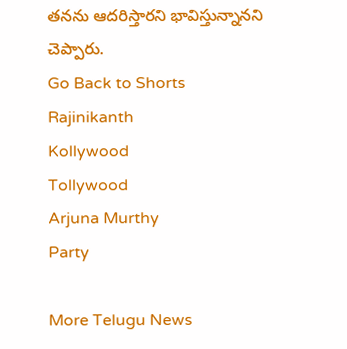తనను ఆదరిస్తారని భావిస్తున్నానని చెప్పారు.
Go Back to Shorts
Rajinikanth
Kollywood
Tollywood
Arjuna Murthy
Party

More Telugu News